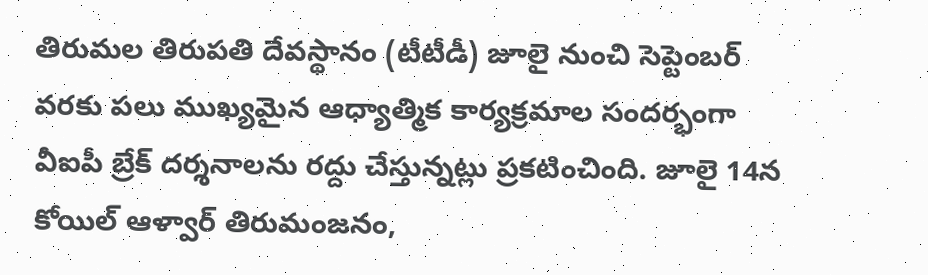తిరుమల తిరుపతి దేవస్థానం (టీటీడీ) జూలై నుంచి సెప్టెంబర్ వరకు పలు ముఖ్యమైన ఆధ్యాత్మిక కార్యక్రమాల సందర్భంగా వీఐపీ బ్రేక్ దర్శనాలను రద్దు చేస్తున్నట్లు ప్రకటించింది. జూలై 14న కోయిల్ ఆళ్వార్ తిరుమంజనం,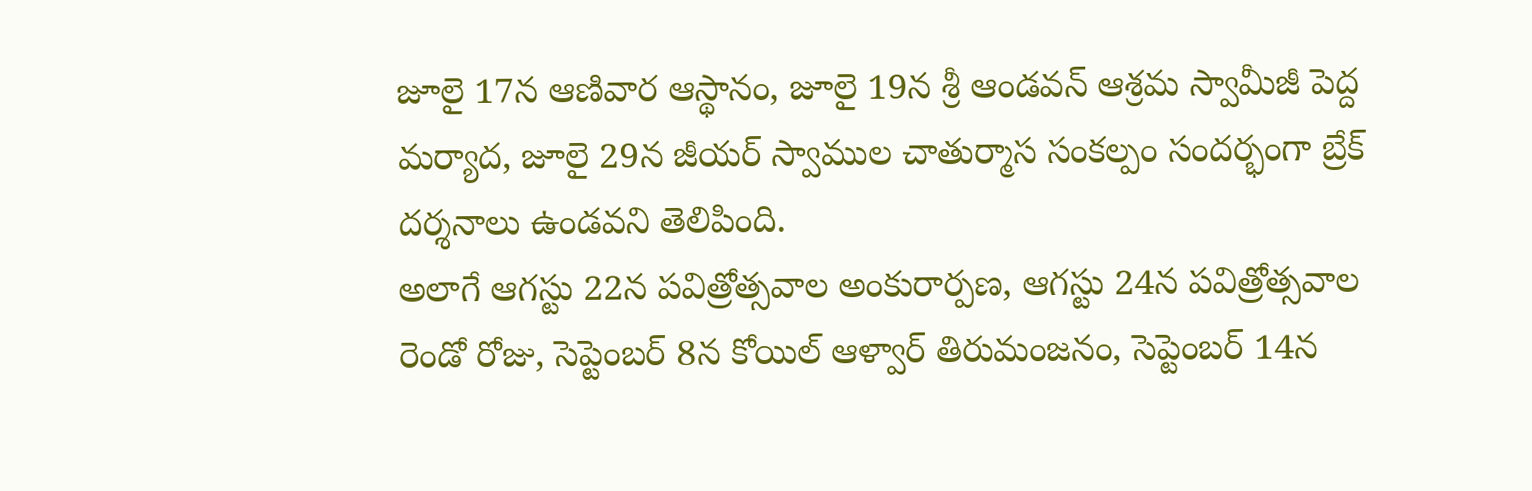జూలై 17న ఆణివార ఆస్థానం, జూలై 19న శ్రీ ఆండవన్ ఆశ్రమ స్వామీజీ పెద్ద మర్యాద, జూలై 29న జీయర్ స్వాముల చాతుర్మాస సంకల్పం సందర్భంగా బ్రేక్ దర్శనాలు ఉండవని తెలిపింది.
అలాగే ఆగస్టు 22న పవిత్రోత్సవాల అంకురార్పణ, ఆగస్టు 24న పవిత్రోత్సవాల రెండో రోజు, సెప్టెంబర్ 8న కోయిల్ ఆళ్వార్ తిరుమంజనం, సెప్టెంబర్ 14న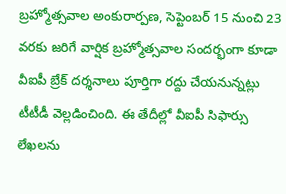బ్రహ్మోత్సవాల అంకురార్పణ, సెప్టెంబర్ 15 నుంచి 23 వరకు జరిగే వార్షిక బ్రహ్మోత్సవాల సందర్భంగా కూడా వీఐపీ బ్రేక్ దర్శనాలు పూర్తిగా రద్దు చేయనున్నట్లు టీటీడీ వెల్లడించింది. ఈ తేదీల్లో వీఐపీ సిఫార్సు లేఖలను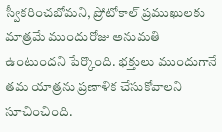స్వీకరించబోమని, ప్రోటోకాల్ ప్రముఖులకు మాత్రమే ముందురోజు అనుమతి ఉంటుందని పేర్కొంది. భక్తులు ముందుగానే తమ యాత్రను ప్రణాళిక చేసుకోవాలని సూచించింది.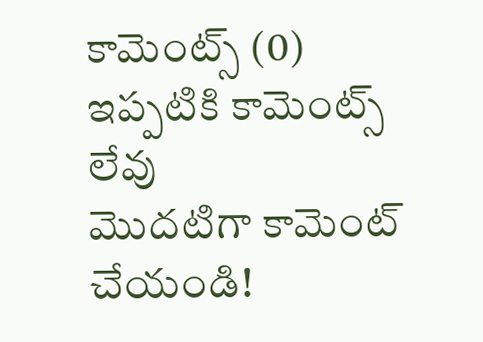కామెంట్స్ (0)
ఇప్పటికి కామెంట్స్ లేవు
మొదటిగా కామెంట్ చేయండి!